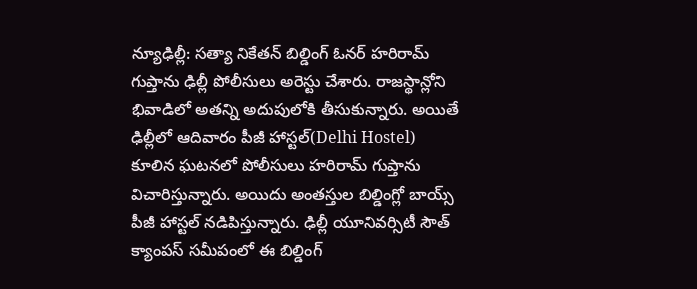న్యూఢిల్లీ: సత్యా నికేతన్ బిల్డింగ్ ఓనర్ హరిరామ్ గుప్తాను ఢిల్లీ పోలీసులు అరెస్టు చేశారు. రాజస్థాన్లోని భివాడిలో అతన్ని అదుపులోకి తీసుకున్నారు. అయితే ఢిల్లీలో ఆదివారం పీజీ హాస్టల్(Delhi Hostel) కూలిన ఘటనలో పోలీసులు హరిరామ్ గుప్తాను విచారిస్తున్నారు. అయిదు అంతస్తుల బిల్డింగ్లో బాయ్స్ పీజీ హాస్టల్ నడిపిస్తున్నారు. ఢిల్లీ యూనివర్సిటీ సౌత్ క్యాంపస్ సమీపంలో ఈ బిల్డింగ్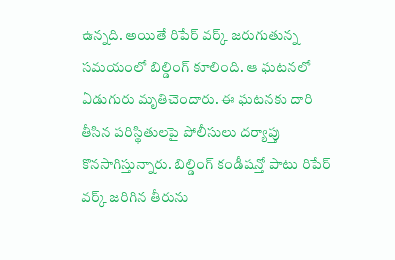ఉన్నది. అయితే రిపేర్ వర్క్ జరుగుతున్న సమయంలో బిల్డింగ్ కూలింది. ఆ ఘటనలో ఏడుగురు మృతిచెందారు. ఈ ఘటనకు దారి తీసిన పరిస్థితులపై పోలీసులు దర్యాప్తు కొనసాగిస్తున్నారు. బిల్డింగ్ కండీషన్తో పాటు రిపేర్ వర్క్ జరిగిన తీరును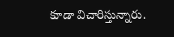కూడా విచారిస్తున్నారు.